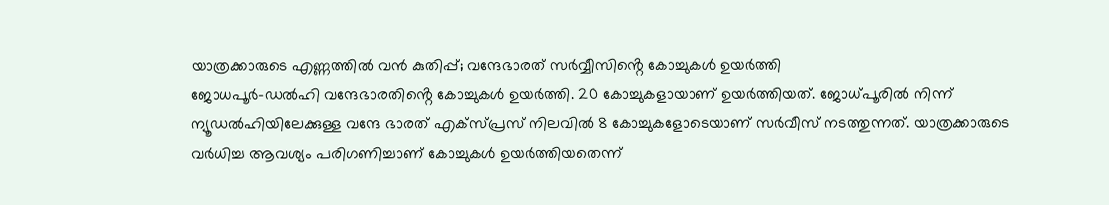യാത്രക്കാരുടെ എണ്ണത്തിൽ വൻ കുതിപ്പ്; വന്ദേഭാരത് സർവ്വീസിൻ്റെ കോച്ചുകൾ ഉയർത്തി
ജോധപൂർ-ഡൽഹി വന്ദേഭാരതിൻ്റെ കോച്ചുകൾ ഉയർത്തി. 20 കോച്ചുകളായാണ് ഉയർത്തിയത്. ജോധ്പൂരിൽ നിന്ന് ന്യൂഡൽഹിയിലേക്കുള്ള വന്ദേ ഭാരത് എക്സ്പ്രസ് നിലവിൽ 8 കോച്ചുകളോടെയാണ് സർവീസ് നടത്തുന്നത്. യാത്രക്കാരുടെ വർധിച്ച ആവശ്യം പരിഗണിച്ചാണ് കോച്ചുകൾ ഉയർത്തിയതെന്ന്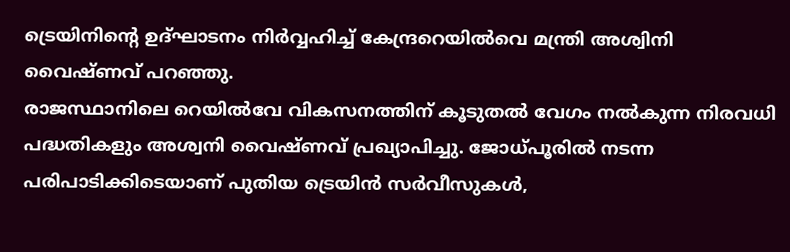ട്രെയിനിൻ്റെ ഉദ്ഘാടനം നിർവ്വഹിച്ച് കേന്ദ്രറെയിൽവെ മന്ത്രി അശ്വിനി വൈഷ്ണവ് പറഞ്ഞു.
രാജസ്ഥാനിലെ റെയിൽവേ വികസനത്തിന് കൂടുതൽ വേഗം നൽകുന്ന നിരവധി പദ്ധതികളും അശ്വനി വൈഷ്ണവ് പ്രഖ്യാപിച്ചു. ജോധ്പൂരിൽ നടന്ന പരിപാടിക്കിടെയാണ് പുതിയ ട്രെയിൻ സർവീസുകൾ,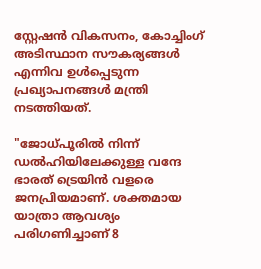സ്റ്റേഷൻ വികസനം, കോച്ചിംഗ് അടിസ്ഥാന സൗകര്യങ്ങൾ എന്നിവ ഉൾപ്പെടുന്ന പ്രഖ്യാപനങ്ങൾ മന്ത്രി നടത്തിയത്.

"ജോധ്പൂരിൽ നിന്ന് ഡൽഹിയിലേക്കുള്ള വന്ദേ ഭാരത് ട്രെയിൻ വളരെ ജനപ്രിയമാണ്. ശക്തമായ യാത്രാ ആവശ്യം പരിഗണിച്ചാണ് 8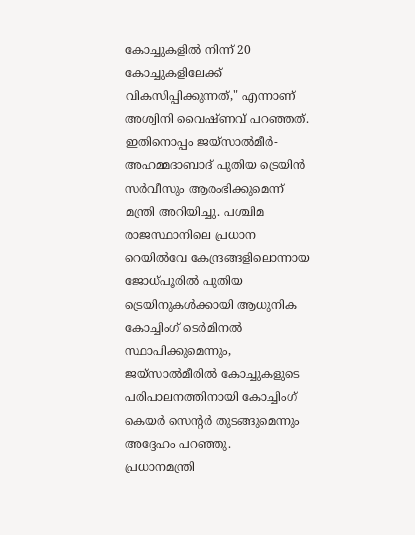കോച്ചുകളിൽ നിന്ന് 20 കോച്ചുകളിലേക്ക് വികസിപ്പിക്കുന്നത്," എന്നാണ് അശ്വിനി വൈഷ്ണവ് പറഞ്ഞത്.
ഇതിനൊപ്പം ജയ്സാൽമീർ-അഹമ്മദാബാദ് പുതിയ ട്രെയിൻ സർവീസും ആരംഭിക്കുമെന്ന് മന്ത്രി അറിയിച്ചു. പശ്ചിമ രാജസ്ഥാനിലെ പ്രധാന റെയിൽവേ കേന്ദ്രങ്ങളിലൊന്നായ ജോധ്പൂരിൽ പുതിയ ട്രെയിനുകൾക്കായി ആധുനിക കോച്ചിംഗ് ടെർമിനൽ സ്ഥാപിക്കുമെന്നും, ജയ്സാൽമീരിൽ കോച്ചുകളുടെ പരിപാലനത്തിനായി കോച്ചിംഗ് കെയർ സെന്റർ തുടങ്ങുമെന്നും അദ്ദേഹം പറഞ്ഞു.
പ്രധാനമന്ത്രി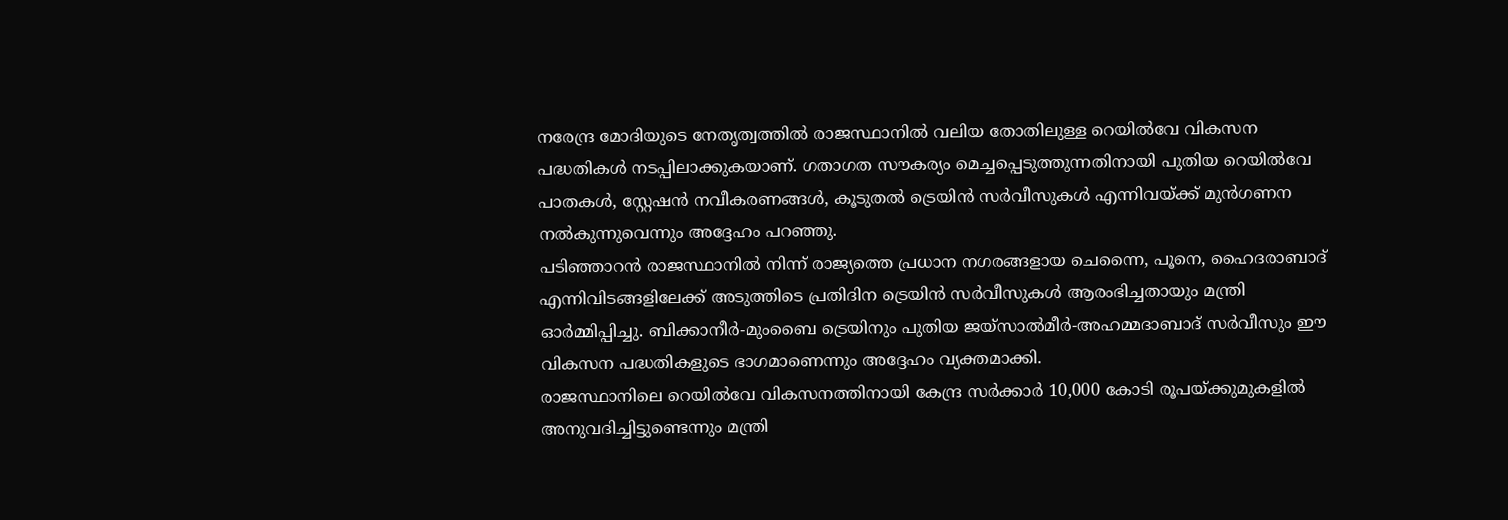നരേന്ദ്ര മോദിയുടെ നേതൃത്വത്തിൽ രാജസ്ഥാനിൽ വലിയ തോതിലുള്ള റെയിൽവേ വികസന പദ്ധതികൾ നടപ്പിലാക്കുകയാണ്. ഗതാഗത സൗകര്യം മെച്ചപ്പെടുത്തുന്നതിനായി പുതിയ റെയിൽവേ പാതകൾ, സ്റ്റേഷൻ നവീകരണങ്ങൾ, കൂടുതൽ ട്രെയിൻ സർവീസുകൾ എന്നിവയ്ക്ക് മുൻഗണന നൽകുന്നുവെന്നും അദ്ദേഹം പറഞ്ഞു.
പടിഞ്ഞാറൻ രാജസ്ഥാനിൽ നിന്ന് രാജ്യത്തെ പ്രധാന നഗരങ്ങളായ ചെന്നൈ, പൂനെ, ഹൈദരാബാദ് എന്നിവിടങ്ങളിലേക്ക് അടുത്തിടെ പ്രതിദിന ട്രെയിൻ സർവീസുകൾ ആരംഭിച്ചതായും മന്ത്രി ഓർമ്മിപ്പിച്ചു. ബിക്കാനീർ-മുംബൈ ട്രെയിനും പുതിയ ജയ്സാൽമീർ-അഹമ്മദാബാദ് സർവീസും ഈ വികസന പദ്ധതികളുടെ ഭാഗമാണെന്നും അദ്ദേഹം വ്യക്തമാക്കി.
രാജസ്ഥാനിലെ റെയിൽവേ വികസനത്തിനായി കേന്ദ്ര സർക്കാർ 10,000 കോടി രൂപയ്ക്കുമുകളിൽ അനുവദിച്ചിട്ടുണ്ടെന്നും മന്ത്രി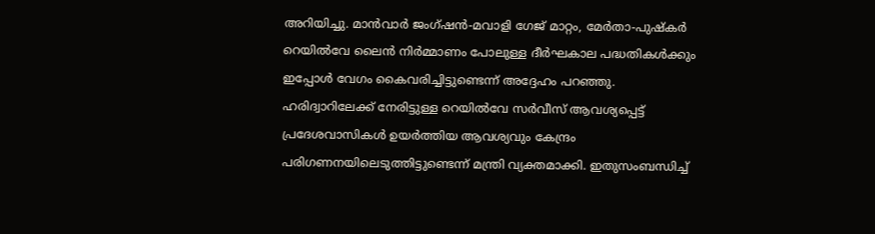അറിയിച്ചു. മാൻവാർ ജംഗ്ഷൻ-മവാളി ഗേജ് മാറ്റം, മേർതാ-പുഷ്കർ റെയിൽവേ ലൈൻ നിർമ്മാണം പോലുള്ള ദീർഘകാല പദ്ധതികൾക്കും ഇപ്പോൾ വേഗം കൈവരിച്ചിട്ടുണ്ടെന്ന് അദ്ദേഹം പറഞ്ഞു.
ഹരിദ്വാറിലേക്ക് നേരിട്ടുള്ള റെയിൽവേ സർവീസ് ആവശ്യപ്പെട്ട് പ്രദേശവാസികൾ ഉയർത്തിയ ആവശ്യവും കേന്ദ്രം പരിഗണനയിലെടുത്തിട്ടുണ്ടെന്ന് മന്ത്രി വ്യക്തമാക്കി. ഇതുസംബന്ധിച്ച്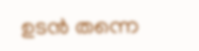ഉടൻ തന്നെ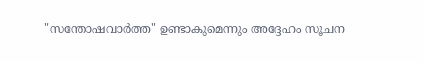"സന്തോഷവാർത്ത" ഉണ്ടാകുമെന്നും അദ്ദേഹം സൂചന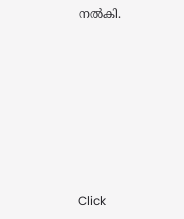നൽകി.












Click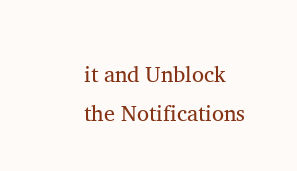it and Unblock the Notifications